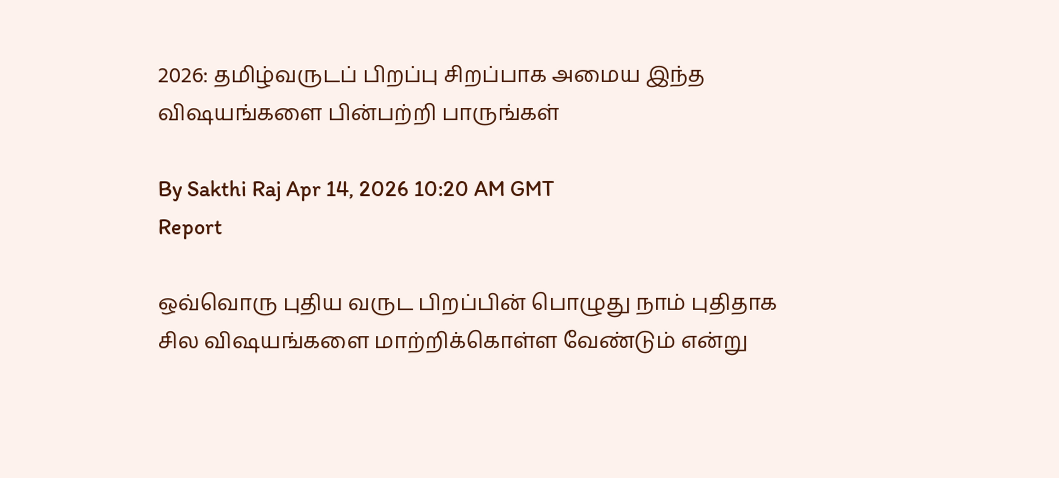2026: தமிழ்வருடப் பிறப்பு சிறப்பாக அமைய இந்த விஷயங்களை பின்பற்றி பாருங்கள்

By Sakthi Raj Apr 14, 2026 10:20 AM GMT
Report

ஒவ்வொரு புதிய வருட பிறப்பின் பொழுது நாம் புதிதாக சில விஷயங்களை மாற்றிக்கொள்ள வேண்டும் என்று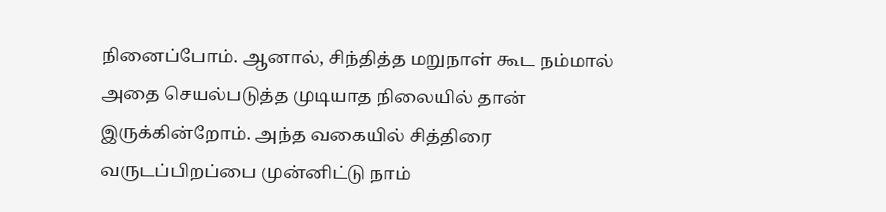நினைப்போம். ஆனால், சிந்தித்த மறுநாள் கூட நம்மால் அதை செயல்படுத்த முடியாத நிலையில் தான் இருக்கின்றோம். அந்த வகையில் சித்திரை வருடப்பிறப்பை முன்னிட்டு நாம்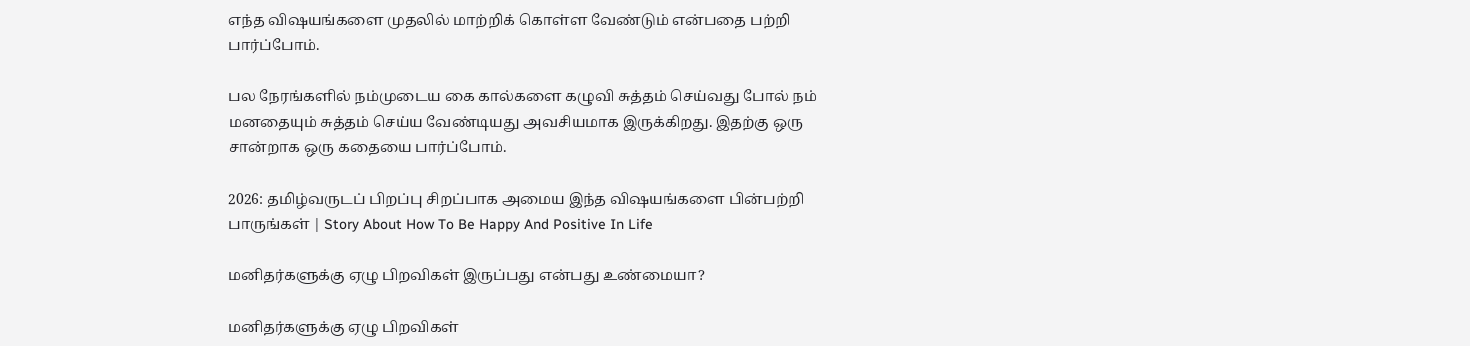எந்த விஷயங்களை முதலில் மாற்றிக் கொள்ள வேண்டும் என்பதை பற்றி பார்ப்போம்.

பல நேரங்களில் நம்முடைய கை கால்களை கழுவி சுத்தம் செய்வது போல் நம் மனதையும் சுத்தம் செய்ய வேண்டியது அவசியமாக இருக்கிறது. இதற்கு ஒரு சான்றாக ஒரு கதையை பார்ப்போம்.

2026: தமிழ்வருடப் பிறப்பு சிறப்பாக அமைய இந்த விஷயங்களை பின்பற்றி பாருங்கள் | Story About How To Be Happy And Positive In Life

மனிதர்களுக்கு ஏழு பிறவிகள் இருப்பது என்பது உண்மையா?

மனிதர்களுக்கு ஏழு பிறவிகள்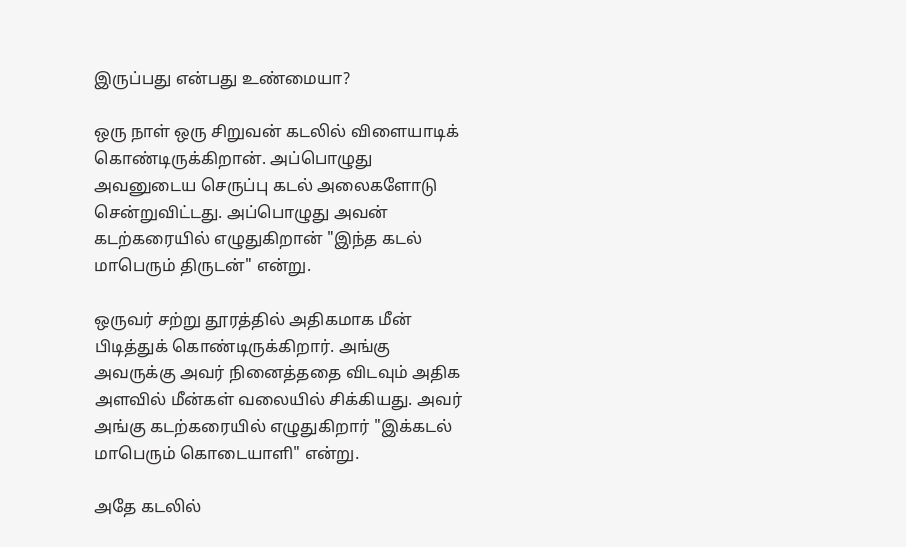இருப்பது என்பது உண்மையா?

ஒரு நாள் ஒரு சிறுவன் கடலில் விளையாடிக் கொண்டிருக்கிறான். அப்பொழுது அவனுடைய செருப்பு கடல் அலைகளோடு சென்றுவிட்டது. அப்பொழுது அவன் கடற்கரையில் எழுதுகிறான் "இந்த கடல் மாபெரும் திருடன்" என்று.

ஒருவர் சற்று தூரத்தில் அதிகமாக மீன் பிடித்துக் கொண்டிருக்கிறார். அங்கு அவருக்கு அவர் நினைத்ததை விடவும் அதிக அளவில் மீன்கள் வலையில் சிக்கியது. அவர் அங்கு கடற்கரையில் எழுதுகிறார் "இக்கடல் மாபெரும் கொடையாளி" என்று.

அதே கடலில்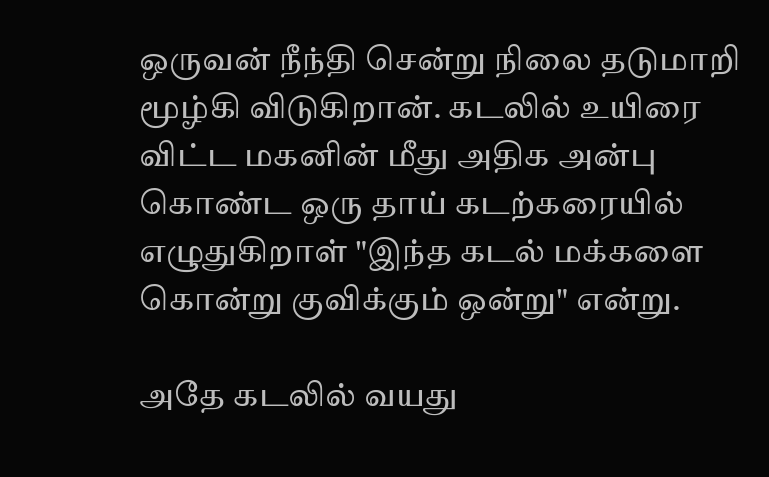ஒருவன் நீந்தி சென்று நிலை தடுமாறி மூழ்கி விடுகிறான். கடலில் உயிரை விட்ட மகனின் மீது அதிக அன்பு கொண்ட ஒரு தாய் கடற்கரையில் எழுதுகிறாள் "இந்த கடல் மக்களை கொன்று குவிக்கும் ஒன்று" என்று.

அதே கடலில் வயது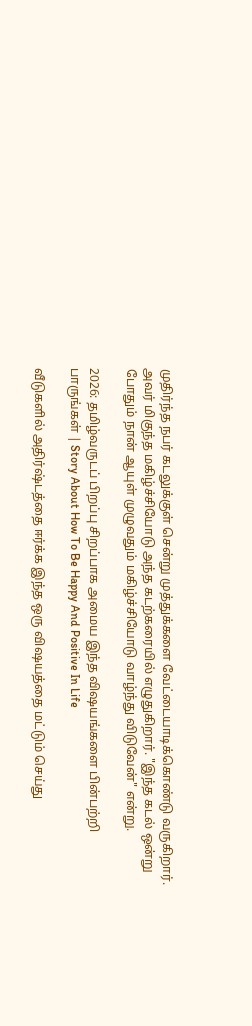முதிர்ந்த நபர் கடலுக்குள் சென்று முத்துக்களை வேட்டையாடிக்கொண்டு வருகிறார். அவர் மிகுந்த மகிழ்ச்சியோடு அந்த கடற்கரையில் எழுதுகிறார். "இந்த கடல் ஒன்று போதும் நான் ஆயுள் முழுவதும் மகிழ்ச்சியோடு வாழ்ந்து விடுவேன்" என்று.

2026: தமிழ்வருடப் பிறப்பு சிறப்பாக அமைய இந்த விஷயங்களை பின்பற்றி பாருங்கள் | Story About How To Be Happy And Positive In Life

வீடுகளில் அதிர்ஷ்டத்தை ஈர்க்க இந்த ஒரு விஷயத்தை மட்டும் செய்து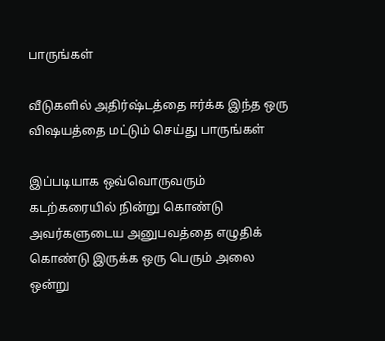பாருங்கள்

வீடுகளில் அதிர்ஷ்டத்தை ஈர்க்க இந்த ஒரு விஷயத்தை மட்டும் செய்து பாருங்கள்

இப்படியாக ஒவ்வொருவரும் கடற்கரையில் நின்று கொண்டு அவர்களுடைய அனுபவத்தை எழுதிக் கொண்டு இருக்க ஒரு பெரும் அலை ஒன்று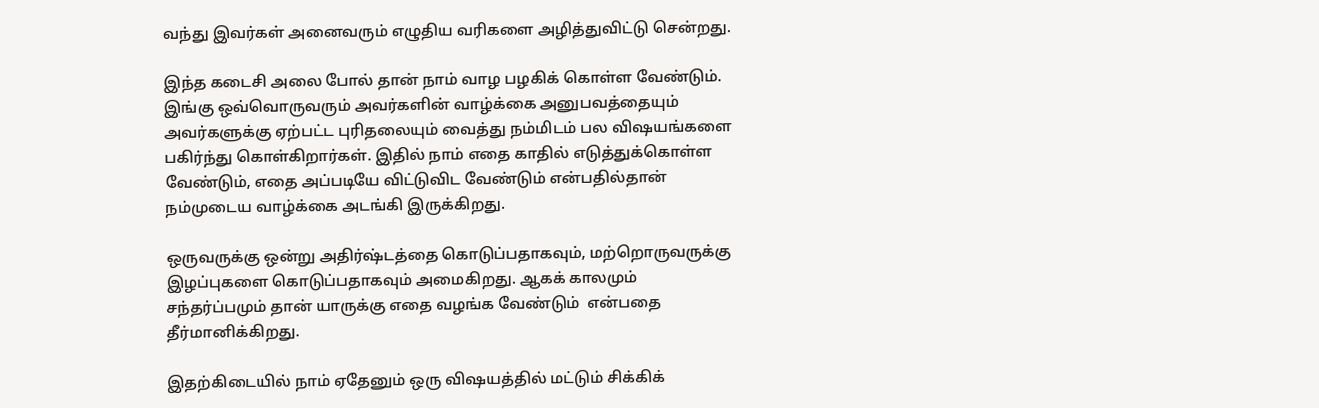வந்து இவர்கள் அனைவரும் எழுதிய வரிகளை அழித்துவிட்டு சென்றது.

இந்த கடைசி அலை போல் தான் நாம் வாழ பழகிக் கொள்ள வேண்டும். இங்கு ஒவ்வொருவரும் அவர்களின் வாழ்க்கை அனுபவத்தையும் அவர்களுக்கு ஏற்பட்ட புரிதலையும் வைத்து நம்மிடம் பல விஷயங்களை பகிர்ந்து கொள்கிறார்கள். இதில் நாம் எதை காதில் எடுத்துக்கொள்ள வேண்டும், எதை அப்படியே விட்டுவிட வேண்டும் என்பதில்தான் நம்முடைய வாழ்க்கை அடங்கி இருக்கிறது.

ஒருவருக்கு ஒன்று அதிர்ஷ்டத்தை கொடுப்பதாகவும், மற்றொருவருக்கு இழப்புகளை கொடுப்பதாகவும் அமைகிறது. ஆகக் காலமும் சந்தர்ப்பமும் தான் யாருக்கு எதை வழங்க வேண்டும்  என்பதை தீர்மானிக்கிறது.

இதற்கிடையில் நாம் ஏதேனும் ஒரு விஷயத்தில் மட்டும் சிக்கிக்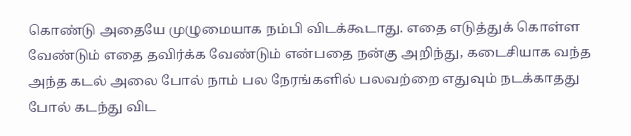கொண்டு அதையே முழுமையாக நம்பி விடக்கூடாது. எதை எடுத்துக் கொள்ள வேண்டும் எதை தவிர்க்க வேண்டும் என்பதை நன்கு அறிந்து, கடைசியாக வந்த அந்த கடல் அலை போல் நாம் பல நேரங்களில் பலவற்றை எதுவும் நடக்காதது போல் கடந்து விட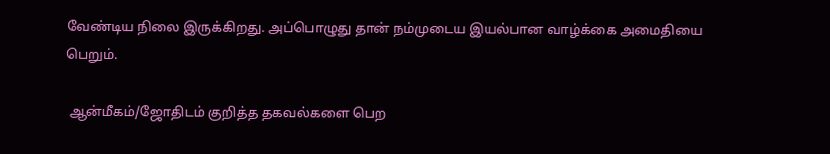வேண்டிய நிலை இருக்கிறது. அப்பொழுது தான் நம்முடைய இயல்பான வாழ்க்கை அமைதியை பெறும்.

 ஆன்மீகம்/ஜோதிடம் குறித்த தகவல்களை பெற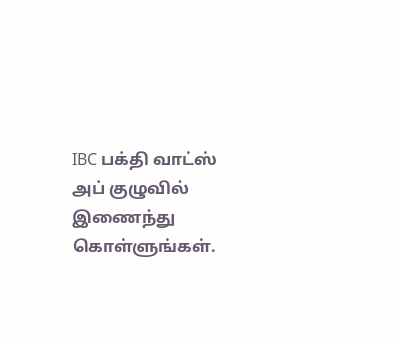IBC பக்தி வாட்ஸ் அப் குழுவில் இணைந்து கொள்ளுங்கள்.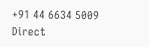+91 44 6634 5009
Direct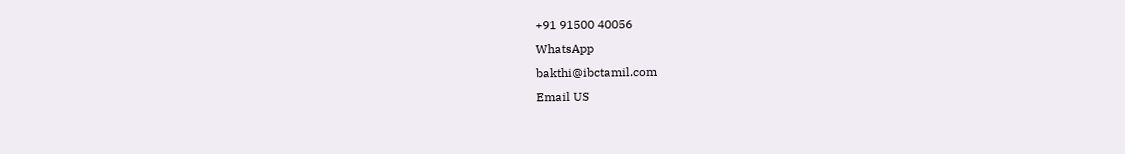+91 91500 40056
WhatsApp
bakthi@ibctamil.com
Email US